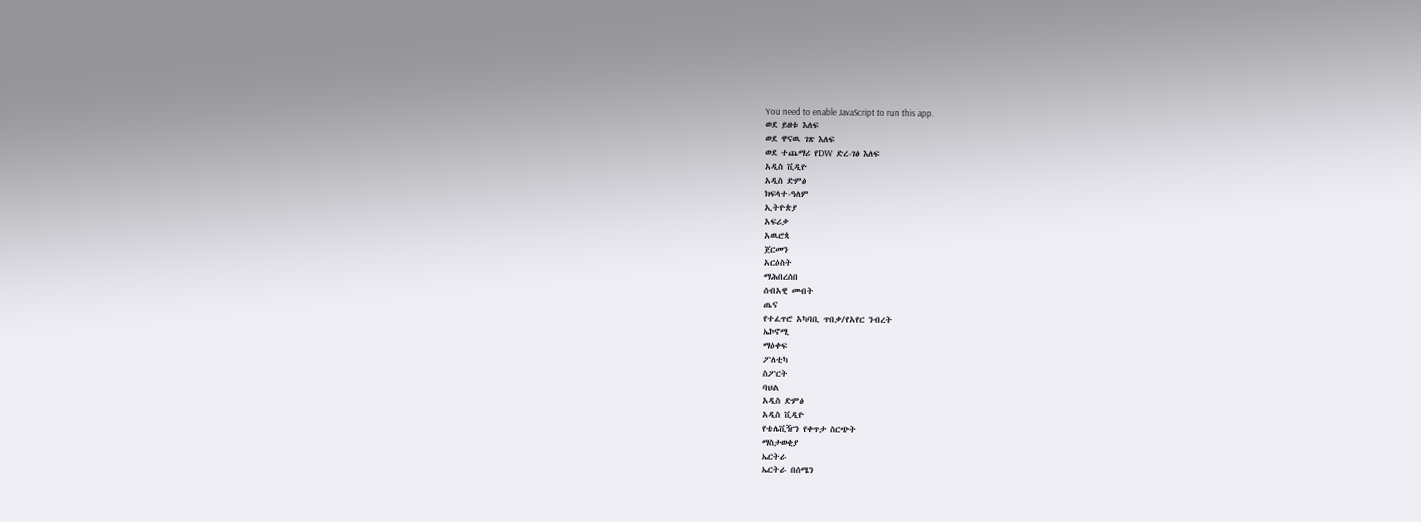You need to enable JavaScript to run this app.
ወደ ይዘቱ እለፍ
ወደ ዋናዉ ገጽ እለፍ
ወደ ተጨማሪ የDW ድረ-ገፅ እለፍ
አዲስ ቪዲዮ
አዲስ ድምፅ
ክፍላተ-ዓለም
ኢትዮጵያ
አፍሪቃ
አዉሮጳ
ጀርመን
አርዕስት
ማሕበረሰበ
ሰብአዊ መብት
ጤና
የተፈጥሮ አካባቢ ጥበቃ/የአየር ንብረት
ኤኮኖሚ
ማዕቀፍ
ፖለቲካ
ስፖርት
ባህል
አዲስ ድምፅ
አዲስ ቪዲዮ
የቴሌቪዥን የቀጥታ ስርጭት
ማስታወቂያ
ኤርትራ
ኤርትራ በሰሜን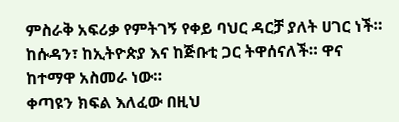ምስራቅ አፍሪቃ የምትገኝ የቀይ ባህር ዳርቻ ያለት ሀገር ነች። ከሱዳን፣ ከኢትዮጵያ እና ከጅቡቲ ጋር ትዋሰናለች። ዋና ከተማዋ አስመራ ነው።
ቀጣዩን ክፍል እለፈው በዚህ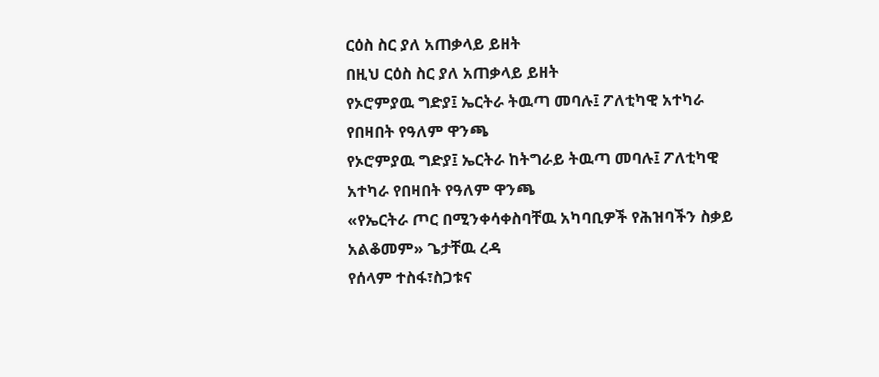ርዕስ ስር ያለ አጠቃላይ ይዘት
በዚህ ርዕስ ስር ያለ አጠቃላይ ይዘት
የኦሮምያዉ ግድያ፤ ኤርትራ ትዉጣ መባሉ፤ ፖለቲካዊ አተካራ የበዛበት የዓለም ዋንጫ
የኦሮምያዉ ግድያ፤ ኤርትራ ከትግራይ ትዉጣ መባሉ፤ ፖለቲካዊ አተካራ የበዛበት የዓለም ዋንጫ
«የኤርትራ ጦር በሚንቀሳቀስባቸዉ አካባቢዎች የሕዝባችን ስቃይ አልቆመም» ጌታቸዉ ረዳ
የሰላም ተስፋ፣ስጋቱና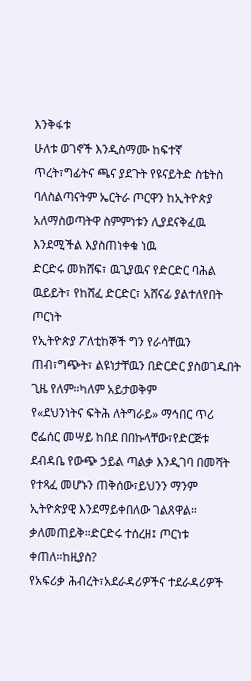እንቅፋቱ
ሁለቱ ወገኖች እንዲስማሙ ከፍተኛ ጥረት፣ግፊትና ጫና ያደጉት የዩናይትድ ስቴትስ ባለስልጣናትም ኤርትራ ጦርዋን ከኢትዮጵያ አለማስወጣትዋ ስምምነቱን ሊያደናቅፈዉ እንደሚችል እያስጠነቀቁ ነዉ
ድርድሩ መክሸፍ፣ ዉጊያዉና የድርድር ባሕል
ዉይይት፣ የከሸፈ ድርድር፣ አሸናፊ ያልተለየበት ጦርነት
የኢትዮጵያ ፖለቲከኞች ግን የራሳቸዉን ጠብ፣ግጭት፣ ልዩነታቸዉን በድርድር ያስወገዱበት ጊዜ የለም።ካለም አይታወቅም
የ«ደህንነትና ፍትሕ ለትግራይ» ማኅበር ጥሪ
ሮፌሰር መሣይ ከበደ በበኩላቸው፣የድርጅቱ ደብዳቤ የውጭ ኃይል ጣልቃ እንዲገባ በመሻት የተጻፈ መሆኑን ጠቅሰው፣ይህንን ማንም ኢትዮጵያዊ እንደማይቀበለው ገልጸዋል።
ቃለመጠይቅ።ድርድሩ ተሰረዘ፤ ጦርነቱ ቀጠለ።ከዚያስ?
የአፍሪቃ ሕብረት፣አደራዳሪዎችና ተደራዳሪዎች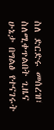ስለ ድርድሩ መሰረዝ፣ ስለሚቀጥልበት ጊዜና ሁኔታ በግልፅ የተናገሩት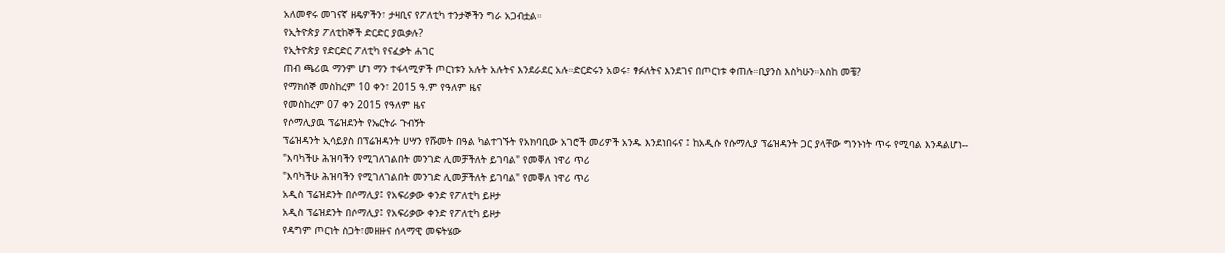አለመኖሩ መገናኛ ዘዴዎችን፣ ታዛቢና የፖለቲካ ተንታኞችን ግራ አጋብቷል።
የኢትዮጵያ ፖለቲከኞች ድርድር ያዉቃሉ?
የኢትዮጵያ የድርድር ፖለቲካ የናፈቃት ሐገር
ጠብ ጫሪዉ ማንም ሆነ ማን ተፋላሚዎች ጦርነቱን አሉት አሉትና እንደራደር አሉ።ድርድሩን አወሩ፣ ፃፉለትና እንደገና በጦርነቱ ቀጠሉ።ቢያንስ እስካሁን።እስከ መቼ?
የማክሰኞ መስከረም 10 ቀን፣ 2015 ዓ.ም የዓለም ዜና
የመስከረም 07 ቀን 2015 የዓለም ዜና
የሶማሊያዉ ፕሬዝደንት የኤርትራ ጉብኝት
ፕሬዝዳንት ኢሳይያስ በፕሬዝዳንት ሀሣን የሹመት በዓል ካልተገኙት የአክባቢው አገሮች መሪዎች አንዱ እንደነበሩና ፤ ከአዲሱ የሱማሊያ ፕሬዝዳንት ጋር ያላቸው ግንኑነት ጥሩ የሚባል እንዳልሆነ--
"እባካችሁ ሕዝባችን የሚገለገልበት መንገድ ሊመቻችለት ይገባል" የመቐለ ነዋሪ ጥሪ
"እባካችሁ ሕዝባችን የሚገለገልበት መንገድ ሊመቻችለት ይገባል" የመቐለ ነዋሪ ጥሪ
አዲስ ፕሬዝደንት በሶማሊያ፤ የአፍሪቃው ቀንድ የፖለቲካ ይዞታ
አዲስ ፕሬዝደንት በሶማሊያ፤ የአፍሪቃው ቀንድ የፖለቲካ ይዞታ
የዳግም ጦርነት ስጋት፣መዘዙና ሰላማዊ መፍትሄው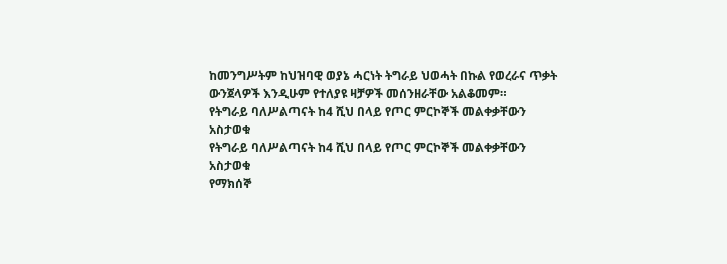ከመንግሥትም ከህዝባዊ ወያኔ ሓርነት ትግራይ ህወሓት በኩል የወረራና ጥቃት ውንጀላዎች እንዲሁም የተለያዩ ዛቻዎች መሰንዘራቸው አልቆመም።
የትግራይ ባለሥልጣናት ከ4 ሺህ በላይ የጦር ምርኮኞች መልቀቃቸውን አስታወቁ
የትግራይ ባለሥልጣናት ከ4 ሺህ በላይ የጦር ምርኮኞች መልቀቃቸውን አስታወቁ
የማክሰኞ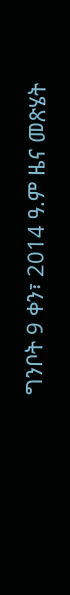ግንቦት 9 ቀን፣ 2014 ዓ.ም ዜና መጽሄት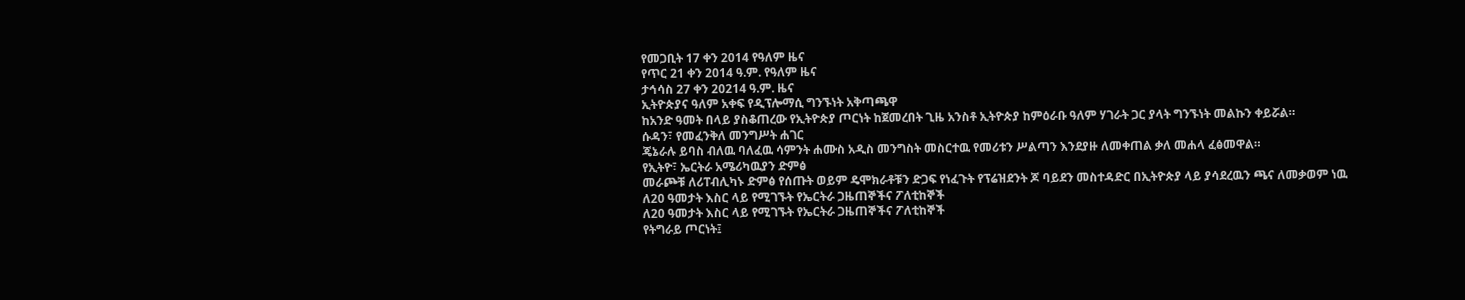የመጋቢት 17 ቀን 2014 የዓለም ዜና
የጥር 21 ቀን 2014 ዓ.ም. የዓለም ዜና
ታኅሳስ 27 ቀን 20214 ዓ.ም. ዜና
ኢትዮጵያና ዓለም አቀፍ የዲፕሎማሲ ግንኙነት አቅጣጫዋ
ከአንድ ዓመት በላይ ያስቆጠረው የኢትዮጵያ ጦርነት ከጀመረበት ጊዜ አንስቶ ኢትዮጵያ ከምዕራቡ ዓለም ሃገራት ጋር ያላት ግንኙነት መልኩን ቀይሯል።
ሱዳን፣ የመፈንቅለ መንግሥት ሐገር
ጄኔራሉ ይባስ ብለዉ ባለፈዉ ሳምንት ሐሙስ አዲስ መንግስት መስርተዉ የመሪቱን ሥልጣን እንደያዙ ለመቀጠል ቃለ መሐላ ፈፅመዋል።
የኢትዮ፣ ኤርትራ አሜሪካዉያን ድምፅ
መራጮቹ ለሪፐብሊካኑ ድምፅ የሰጡት ወይም ዴሞክራቶቹን ድጋፍ የነፈጉት የፕሬዝደንት ጆ ባይደን መስተዳድር በኢትዮጵያ ላይ ያሳደረዉን ጫና ለመቃወም ነዉ
ለ20 ዓመታት እስር ላይ የሚገኙት የኤርትራ ጋዜጠኞችና ፖለቲከኞች
ለ20 ዓመታት እስር ላይ የሚገኙት የኤርትራ ጋዜጠኞችና ፖለቲከኞች
የትግራይ ጦርነት፤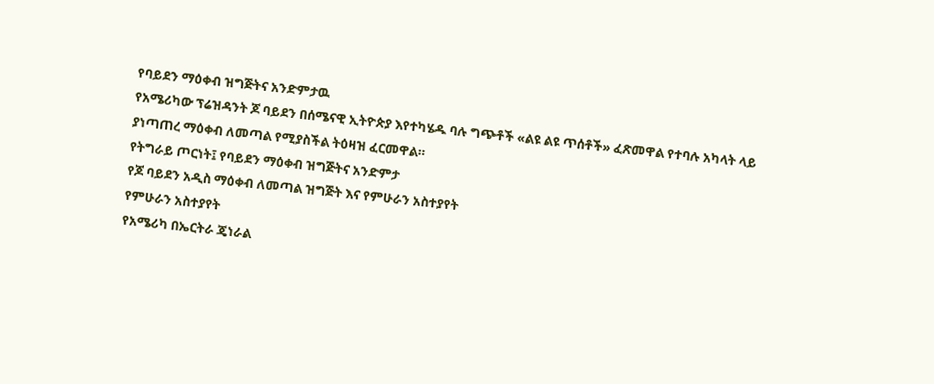የባይደን ማዕቀብ ዝግጅትና አንድምታዉ
የአሜሪካው ፕሬዝዳንት ጆ ባይደን በሰሜናዊ ኢትዮጵያ እየተካሄዱ ባሉ ግጭቶች «ልዩ ልዩ ጥሰቶች» ፈጽመዋል የተባሉ አካላት ላይ ያነጣጠረ ማዕቀብ ለመጣል የሚያስችል ትዕዛዝ ፈርመዋል።
የትግራይ ጦርነት፤ የባይደን ማዕቀብ ዝግጅትና አንድምታ
የጆ ባይደን አዲስ ማዕቀብ ለመጣል ዝግጅት እና የምሁራን አስተያየት
የምሁራን አስተያየት
የአሜሪካ በኤርትራ ጄነራል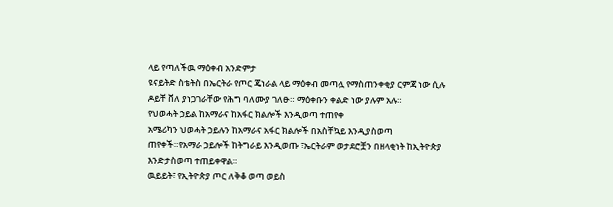ላይ የጣለችዉ ማዕቀብ አንድምታ
ዩናይትድ ስቴትስ በኤርትራ የጦር ጄነራል ላይ ማዕቀብ መጣሏ የማስጠንቀቂያ ርምጃ ነው ሲሉ ዶይቸ ቨለ ያነጋገራቸው የሕግ ባለሙያ ገለፁ። ማዕቀቡን ቀልድ ነው ያሉም አሉ።
የህወሓት ኃይል ከአማራና ከአፋር ክልሎች እንዲወጣ ተጠየቀ
አሜሪካን ህወሓት ኃይሉን ከአማራና አፋር ክልሎች በአስቸኳይ እንዲያስወጣ ጠየቀች።የአማራ ኃይሎች ከትግራይ እንዲወጡ ፣ኤርትራም ወታደሮቿን በዘላቂነት ከኢትዮጵያ እንድታስወጣ ተጠይቀዋል።
ዉይይት፣ የኢትዮጵያ ጦር ለቅቆ ወጣ ወይስ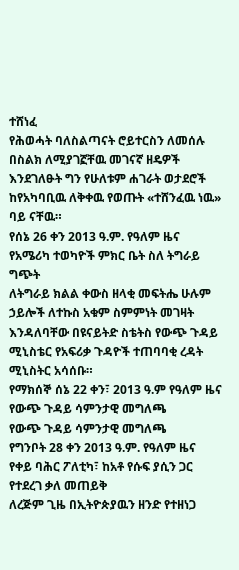ተሸነፈ
የሕወሓት ባለስልጣናት ሮይተርስን ለመሰሉ በስልክ ለሚያገኟቸዉ መገናኛ ዘዴዎች እንደገለፁት ግን የሁለቱም ሐገራት ወታደሮች ከየአካባቢዉ ለቅቀዉ የወጡት «ተሸንፈዉ ነዉ» ባይ ናቸዉ።
የሰኔ 26 ቀን 2013 ዓ.ም. የዓለም ዜና
የአሜሪካ ተወካዮች ምክር ቤት ስለ ትግራይ ግጭት
ለትግራይ ክልል ቀውስ ዘላቂ መፍትሔ ሁሉም ኃይሎች ለተኩስ አቁም ስምምነት መገዛት እንዳለባቸው በዩናይትድ ስቴትስ የውጭ ጉዳይ ሚኒስቴር የአፍሪቃ ጉዳዮች ተጠባባቂ ረዳት ሚኒስትር አሳሰቡ።
የማክሰኞ ሰኔ 22 ቀን፣ 2013 ዓ.ም የዓለም ዜና
የውጭ ጉዳይ ሳምንታዊ መግለጫ
የውጭ ጉዳይ ሳምንታዊ መግለጫ
የግንቦት 28 ቀን 2013 ዓ.ም. የዓለም ዜና
የቀይ ባሕር ፖለቲካ፣ ከአቶ የሱፍ ያሲን ጋር የተደረገ ቃለ መጠይቅ
ለረጅም ጊዜ በኢትዮጵያዉን ዘንድ የተዘነጋ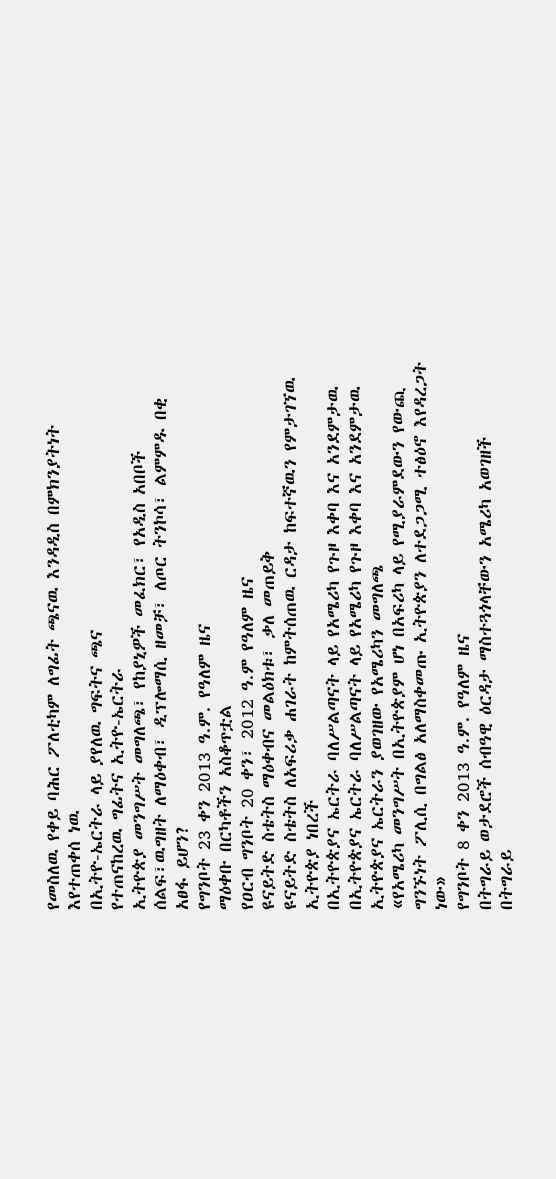የመስለዉ የቀይ ባሕር ፖለቲካም ለግፊት ጫናዉ እንዳዲስ በምክንያትነት እየተጠቀሰ ነዉ
በኢትዮ-ኤርትራ ላይ ያየለዉ ግፍትና ጫና
የተጠናከረዉ ግፊትና ኢትዮ-ኤርትራ
ኢትዮጵያ መንግሥት መግለጫ፣ የከያኒዎች መፈክር፣ የአዲስ አበቦች ሰልፍ፣ዉግዘት ለማዕቀብ፣ ዲፕሎማሲ ዘመቻ፣ ለጦር ትንኮሳ፣ ልምምዱ በቂ አፀፋ ይሆን?
የግንቦት 23 ቀን 2013 ዓ.ም. የዓለም ዜና
ማዕቀቡ በርካቶችን አስቆጥቷል
የዐርብ ግንቦት 20 ቀን፣ 2012 ዓ.ም የዓለም ዜና
ዩናይትድ ስቴትስ ማዕቀብና መልዕክቱ፣ ቃለ መጠይቅ
ዩናይትድ ስቴትስ ለአፍሪቃ ሐገራት ከምትሰጠዉ ርዳታ ከፍተኛዉን የምታገኘዉ ኢትዮጵያ ነበረች
በኢትዮጵያና ኤርትራ ባለሥልጣናት ላይ የአሜሪካ የጉዞ እቀባ እና አንደምታዉ
በኢትዮጵያና ኤርትራ ባለሥልጣናት ላይ የአሜሪካ የጉዞ እቀባ እና አንደምታዉ
ኢትዮጵያና ኤርትራን ያወገዘው የአሜሪካን መግለጫ
«የአሜሪካ መንግሥት በኢትዮጵያም ሆነ በአፍሪካ ላይ የሚያራምደውን የውጪ ግንኙነት ፖሊሲ በግልፅ አለማስቀመጡ ኢትዮጵያን ለተደጋጋሚ ተፅዕኖ እየዳረጋት ነው»
የግንቦት 8 ቀን 2013 ዓ.ም. የዓለም ዜና
በትግራይ ወታደሮች ሰብዓዊ ዕርዳታ ማስተጓጎላቸውን አሜሪካ አወገዘች
በትግራይ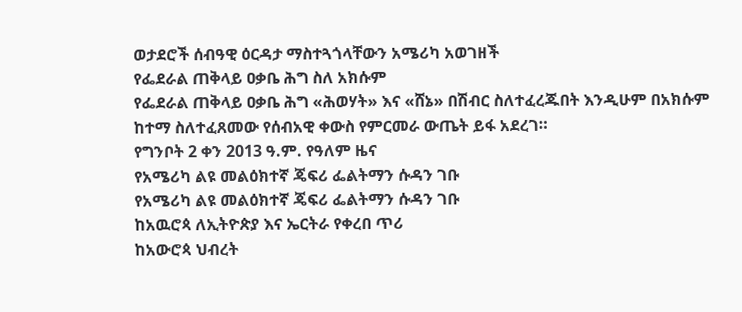ወታደሮች ሰብዓዊ ዕርዳታ ማስተጓጎላቸውን አሜሪካ አወገዘች
የፌደራል ጠቅላይ ዐቃቤ ሕግ ስለ አክሱም
የፌደራል ጠቅላይ ዐቃቤ ሕግ «ሕወሃት» እና «ሸኔ» በሽብር ስለተፈረጁበት እንዲሁም በአክሱም ከተማ ስለተፈጸመው የሰብአዊ ቀውስ የምርመራ ውጤት ይፋ አደረገ።
የግንቦት 2 ቀን 2013 ዓ.ም. የዓለም ዜና
የአሜሪካ ልዩ መልዕክተኛ ጄፍሪ ፌልትማን ሱዳን ገቡ
የአሜሪካ ልዩ መልዕክተኛ ጄፍሪ ፌልትማን ሱዳን ገቡ
ከአዉሮጳ ለኢትዮጵያ እና ኤርትራ የቀረበ ጥሪ
ከአውሮጳ ህብረት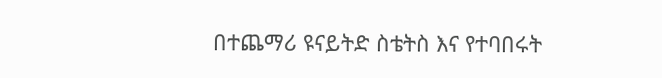በተጨማሪ ዩናይትድ ስቴትስ እና የተባበሩት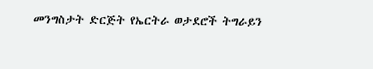መንግስታት ድርጅት የኤርትራ ወታደሮች ትግራይን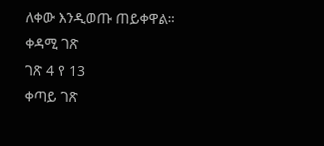ለቀው እንዲወጡ ጠይቀዋል።
ቀዳሚ ገጽ
ገጽ 4 የ 13
ቀጣይ ገጽ